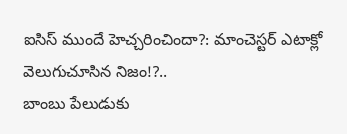ఐసిస్ ముందే హెచ్చరించిందా?: మాంచెస్టర్ ఎటాక్లో వెలుగుచూసిన నిజం!?..
బాంబు పేలుడుకు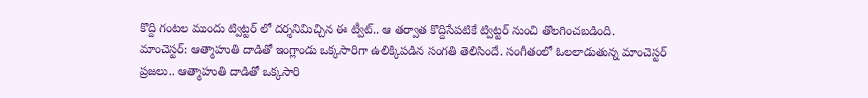కొద్ది గంటల ముందు ట్విట్టర్ లో దర్శనిమిచ్చిన ఈ ట్వీట్.. ఆ తర్వాత కొద్దిసేపటికే ట్విట్టర్ నుంచి తొలగించబడింది.
మాంచెస్టర్: ఆత్మాహుతి దాడితో ఇంగ్లాండు ఒక్కసారిగా ఉలిక్కిపడిన సంగతి తెలిసిందే. సంగీతంలో ఓలలాడుతున్న మాంచెస్టర్ ప్రజలు.. ఆత్మాహుతి దాడితో ఒక్కసారి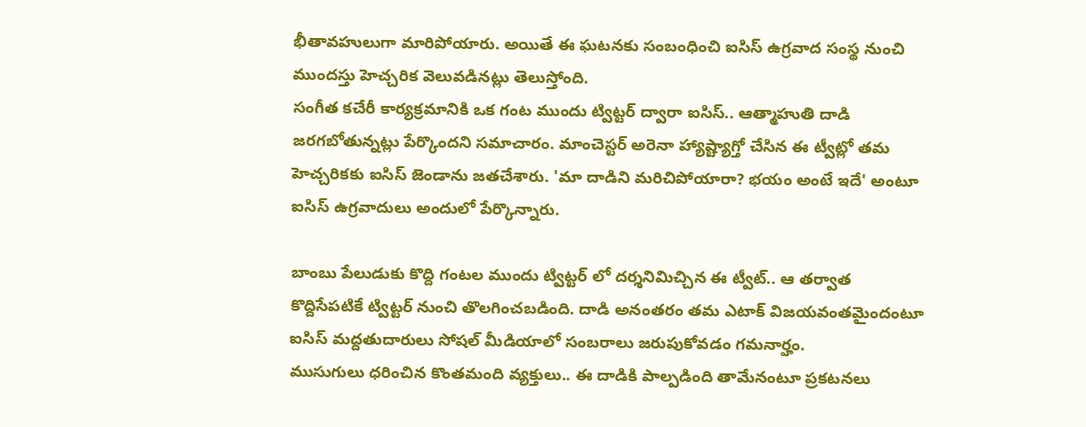భీతావహులుగా మారిపోయారు. అయితే ఈ ఘటనకు సంబంధించి ఐసిస్ ఉగ్రవాద సంస్థ నుంచి ముందస్తు హెచ్చరిక వెలువడినట్లు తెలుస్తోంది.
సంగీత కచేరీ కార్యక్రమానికి ఒక గంట ముందు ట్విట్టర్ ద్వారా ఐసిస్.. ఆత్మాహుతి దాడి జరగబోతున్నట్లు పేర్కొందని సమాచారం. మాంచెస్టర్ అరెనా హ్యాష్ట్యాగ్తో చేసిన ఈ ట్వీట్లో తమ హెచ్చరికకు ఐసిస్ జెండాను జతచేశారు. 'మా దాడిని మరిచిపోయారా? భయం అంటే ఇదే' అంటూ ఐసిస్ ఉగ్రవాదులు అందులో పేర్కొన్నారు.

బాంబు పేలుడుకు కొద్ది గంటల ముందు ట్విట్టర్ లో దర్శనిమిచ్చిన ఈ ట్వీట్.. ఆ తర్వాత కొద్దిసేపటికే ట్విట్టర్ నుంచి తొలగించబడింది. దాడి అనంతరం తమ ఎటాక్ విజయవంతమైందంటూ ఐసిస్ మద్దతుదారులు సోషల్ మీడియాలో సంబరాలు జరుపుకోవడం గమనార్హం.
ముసుగులు ధరించిన కొంతమంది వ్యక్తులు.. ఈ దాడికి పాల్పడింది తామేనంటూ ప్రకటనలు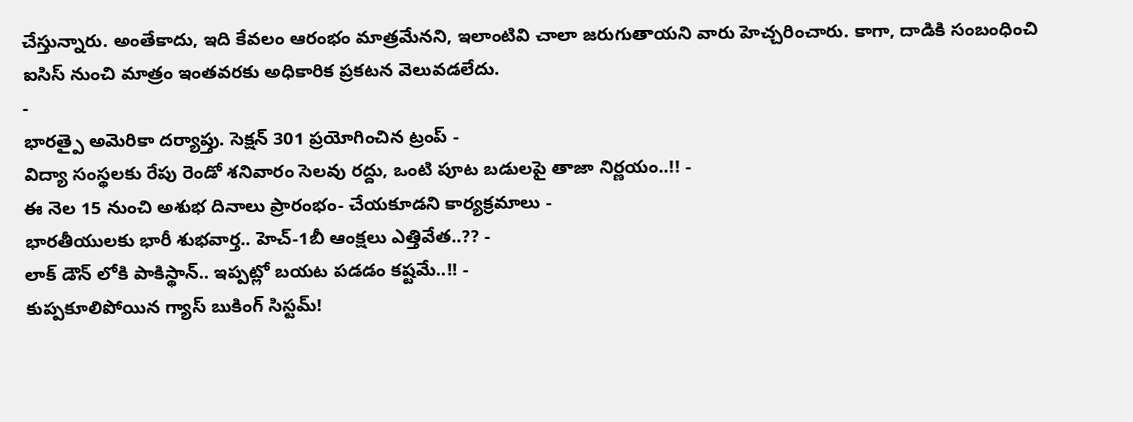చేస్తున్నారు. అంతేకాదు, ఇది కేవలం ఆరంభం మాత్రమేనని, ఇలాంటివి చాలా జరుగుతాయని వారు హెచ్చరించారు. కాగా, దాడికి సంబంధించి ఐసిస్ నుంచి మాత్రం ఇంతవరకు అధికారిక ప్రకటన వెలువడలేదు.
-
భారత్పై అమెరికా దర్యాప్తు. సెక్షన్ 301 ప్రయోగించిన ట్రంప్ -
విద్యా సంస్థలకు రేపు రెండో శనివారం సెలవు రద్దు, ఒంటి పూట బడులపై తాజా నిర్ణయం..!! -
ఈ నెల 15 నుంచి అశుభ దినాలు ప్రారంభం- చేయకూడని కార్యక్రమాలు -
భారతీయులకు భారీ శుభవార్త.. హెచ్-1బీ ఆంక్షలు ఎత్తివేత..?? -
లాక్ డౌన్ లోకి పాకిస్థాన్.. ఇప్పట్లో బయట పడడం కష్టమే..!! -
కుప్పకూలిపోయిన గ్యాస్ బుకింగ్ సిస్టమ్!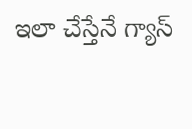ఇలా చేస్తేనే గ్యాస్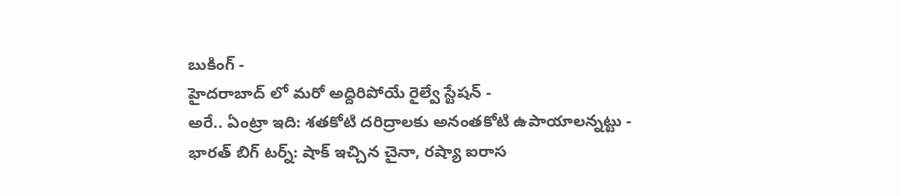బుకింగ్ -
హైదరాబాద్ లో మరో అద్దిరిపోయే రైల్వే స్టేషన్ -
అరే.. ఏంట్రా ఇది: శతకోటి దరిద్రాలకు అనంతకోటి ఉపాయాలన్నట్టు -
భారత్ బిగ్ టర్న్: షాక్ ఇచ్చిన చైనా, రష్యా ఐరాస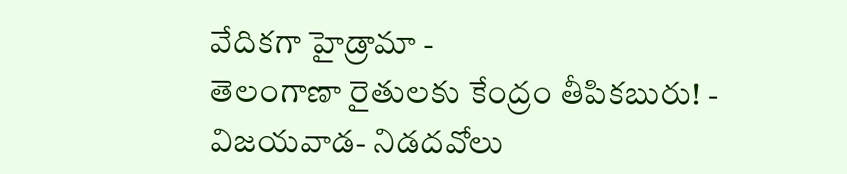వేదికగా హైడ్రామా -
తెలంగాణా రైతులకు కేంద్రం తీపికబురు! -
విజయవాడ- నిడదవోలు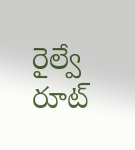రైల్వే రూట్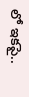లో ఇకపై..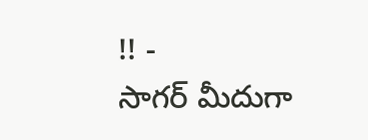!! -
సాగర్ మీదుగా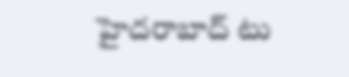హైదరాబాద్ టు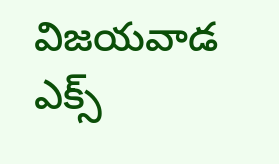విజయవాడ ఎక్స్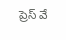ప్రెస్ వే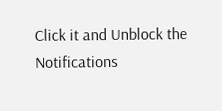Click it and Unblock the Notifications